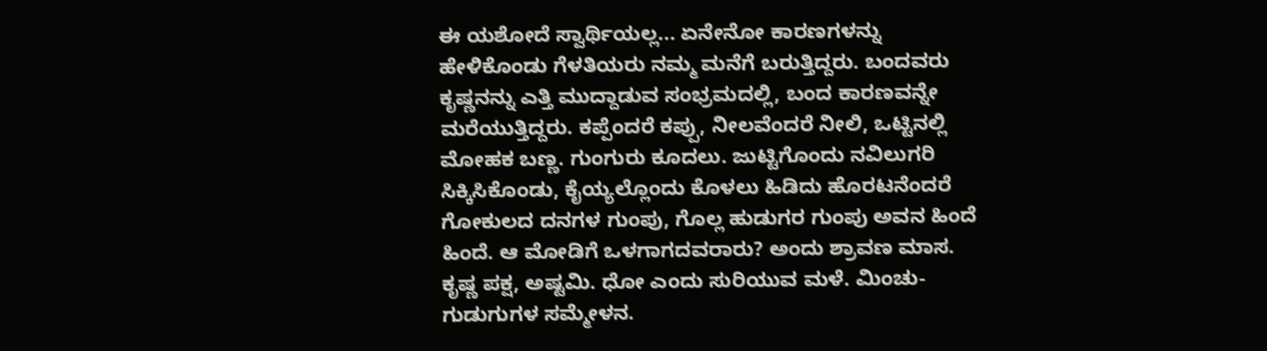ಈ ಯಶೋದೆ ಸ್ವಾರ್ಥಿಯಲ್ಲ... ಏನೇನೋ ಕಾರಣಗಳನ್ನು ಹೇಳಿಕೊಂಡು ಗೆಳತಿಯರು ನಮ್ಮ ಮನೆಗೆ ಬರುತ್ತಿದ್ದರು. ಬಂದವರು ಕೃಷ್ಣನನ್ನು ಎತ್ತಿ ಮುದ್ದಾಡುವ ಸಂಭ್ರಮದಲ್ಲಿ, ಬಂದ ಕಾರಣವನ್ನೇ ಮರೆಯುತ್ತಿದ್ದರು. ಕಪ್ಪೆಂದರೆ ಕಪ್ಪು, ನೀಲವೆಂದರೆ ನೀಲಿ, ಒಟ್ಟಿನಲ್ಲಿ ಮೋಹಕ ಬಣ್ಣ. ಗುಂಗುರು ಕೂದಲು. ಜುಟ್ಟಿಗೊಂದು ನವಿಲುಗರಿ ಸಿಕ್ಕಿಸಿಕೊಂಡು, ಕೈಯ್ಯಲ್ಲೊಂದು ಕೊಳಲು ಹಿಡಿದು ಹೊರಟನೆಂದರೆ ಗೋಕುಲದ ದನಗಳ ಗುಂಪು, ಗೊಲ್ಲ ಹುಡುಗರ ಗುಂಪು ಅವನ ಹಿಂದೆ ಹಿಂದೆ. ಆ ಮೋಡಿಗೆ ಒಳಗಾಗದವರಾರು? ಅಂದು ಶ್ರಾವಣ ಮಾಸ. ಕೃಷ್ಣ ಪಕ್ಷ, ಅಷ್ಟಮಿ. ಧೋ ಎಂದು ಸುರಿಯುವ ಮಳೆ. ಮಿಂಚು-ಗುಡುಗುಗಳ ಸಮ್ಮೇಳನ.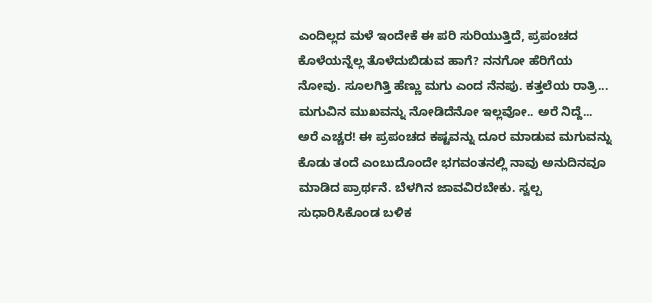ಎಂದಿಲ್ಲದ ಮಳೆ ಇಂದೇಕೆ ಈ ಪರಿ ಸುರಿಯುತ್ತಿದೆ, ಪ್ರಪಂಚದ ಕೊಳೆಯನ್ನೆಲ್ಲ ತೊಳೆದುಬಿಡುವ ಹಾಗೆ? ನನಗೋ ಹೆರಿಗೆಯ ನೋವು. ಸೂಲಗಿತ್ತಿ ಹೆಣ್ಣು ಮಗು ಎಂದ ನೆನಪು. ಕತ್ತಲೆಯ ರಾತ್ರಿ... ಮಗುವಿನ ಮುಖವನ್ನು ನೋಡಿದೆನೋ ಇಲ್ಲವೋ.. ಅರೆ ನಿದ್ದೆ... ಅರೆ ಎಚ್ಚರ! ಈ ಪ್ರಪಂಚದ ಕಷ್ಟವನ್ನು ದೂರ ಮಾಡುವ ಮಗುವನ್ನು ಕೊಡು ತಂದೆ ಎಂಬುದೊಂದೇ ಭಗವಂತನಲ್ಲಿ ನಾವು ಅನುದಿನವೂ ಮಾಡಿದ ಪ್ರಾರ್ಥನೆ. ಬೆಳಗಿನ ಜಾವವಿರಬೇಕು. ಸ್ವಲ್ಪ ಸುಧಾರಿಸಿಕೊಂಡ ಬಳಿಕ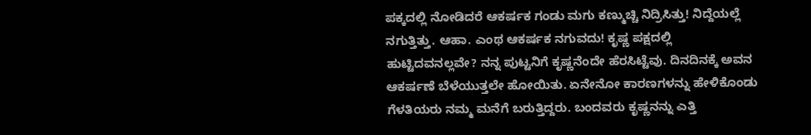ಪಕ್ಕದಲ್ಲಿ ನೋಡಿದರೆ ಆಕರ್ಷಕ ಗಂಡು ಮಗು ಕಣ್ಮುಚ್ಚಿ ನಿದ್ರಿಸಿತ್ತು! ನಿದ್ದೆಯಲ್ಲೆ ನಗುತ್ತಿತ್ತು. ಆಹಾ. ಎಂಥ ಆಕರ್ಷಕ ನಗುವದು! ಕೃಷ್ಣ ಪಕ್ಷದಲ್ಲಿ ಹುಟ್ಟಿದವನಲ್ಲವೇ? ನನ್ನ ಪುಟ್ಟನಿಗೆ ಕೃಷ್ಣನೆಂದೇ ಹೆರಸಿಟ್ಟೆವು. ದಿನದಿನಕ್ಕೆ ಅವನ ಆಕರ್ಷಣೆ ಬೆಳೆಯುತ್ತಲೇ ಹೋಯಿತು. ಏನೇನೋ ಕಾರಣಗಳನ್ನು ಹೇಳಿಕೊಂಡು ಗೆಳತಿಯರು ನಮ್ಮ ಮನೆಗೆ ಬರುತ್ತಿದ್ದರು. ಬಂದವರು ಕೃಷ್ಣನನ್ನು ಎತ್ತಿ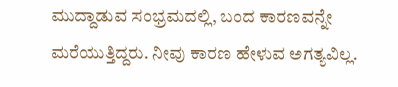ಮುದ್ದಾಡುವ ಸಂಭ್ರಮದಲ್ಲಿ, ಬಂದ ಕಾರಣವನ್ನೇ ಮರೆಯುತ್ತಿದ್ದರು. ನೀವು ಕಾರಣ ಹೇಳುವ ಅಗತ್ಯವಿಲ್ಲ.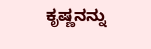ಕೃಷ್ಣನನ್ನು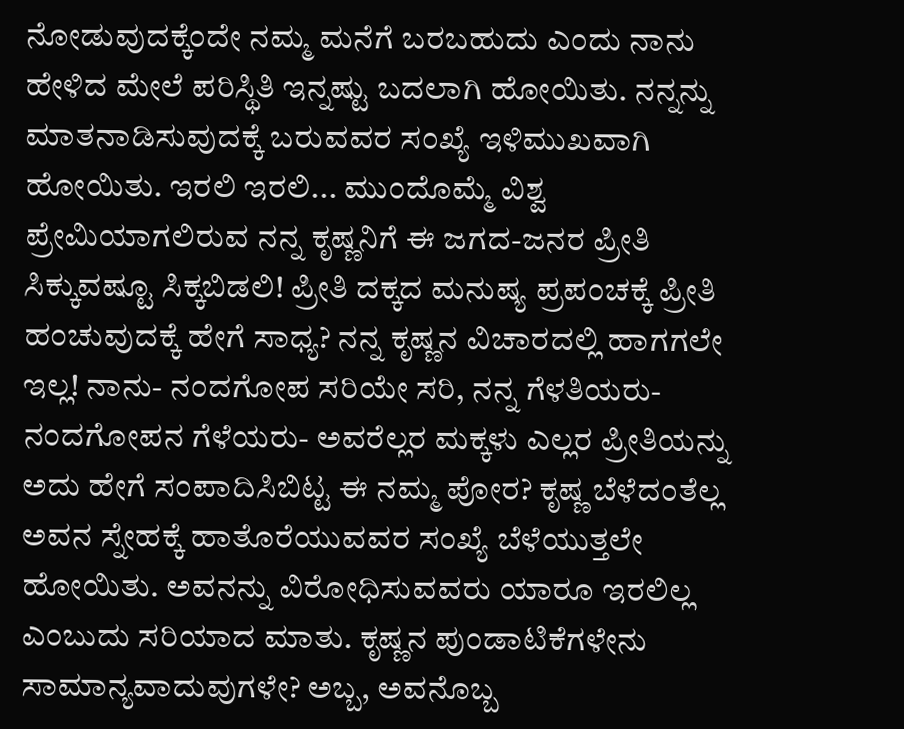ನೋಡುವುದಕ್ಕೆಂದೇ ನಮ್ಮ ಮನೆಗೆ ಬರಬಹುದು ಎಂದು ನಾನು ಹೇಳಿದ ಮೇಲೆ ಪರಿಸ್ಥಿತಿ ಇನ್ನಷ್ಟು ಬದಲಾಗಿ ಹೋಯಿತು. ನನ್ನನ್ನು ಮಾತನಾಡಿಸುವುದಕ್ಕೆ ಬರುವವರ ಸಂಖ್ಯೆ ಇಳಿಮುಖವಾಗಿ ಹೋಯಿತು. ಇರಲಿ ಇರಲಿ... ಮುಂದೊಮ್ಮೆ ವಿಶ್ವ ಪ್ರೇಮಿಯಾಗಲಿರುವ ನನ್ನ ಕೃಷ್ಣನಿಗೆ ಈ ಜಗದ-ಜನರ ಪ್ರೀತಿ ಸಿಕ್ಕುವಷ್ಟೂ ಸಿಕ್ಕಬಿಡಲಿ! ಪ್ರೀತಿ ದಕ್ಕದ ಮನುಷ್ಯ ಪ್ರಪಂಚಕ್ಕೆ ಪ್ರೀತಿ ಹಂಚುವುದಕ್ಕೆ ಹೇಗೆ ಸಾಧ್ಯ? ನನ್ನ ಕೃಷ್ಣನ ವಿಚಾರದಲ್ಲಿ ಹಾಗಗಲೇ ಇಲ್ಲ! ನಾನು- ನಂದಗೋಪ ಸರಿಯೇ ಸರಿ, ನನ್ನ ಗೆಳತಿಯರು- ನಂದಗೋಪನ ಗೆಳೆಯರು- ಅವರೆಲ್ಲರ ಮಕ್ಕಳು ಎಲ್ಲರ ಪ್ರೀತಿಯನ್ನು ಅದು ಹೇಗೆ ಸಂಪಾದಿಸಿಬಿಟ್ಟ ಈ ನಮ್ಮ ಪೋರ? ಕೃಷ್ಣ ಬೆಳೆದಂತೆಲ್ಲ ಅವನ ಸ್ನೇಹಕ್ಕೆ ಹಾತೊರೆಯುವವರ ಸಂಖ್ಯೆ ಬೆಳೆಯುತ್ತಲೇ ಹೋಯಿತು. ಅವನನ್ನು ವಿರೋಧಿಸುವವರು ಯಾರೂ ಇರಲಿಲ್ಲ ಎಂಬುದು ಸರಿಯಾದ ಮಾತು. ಕೃಷ್ಣನ ಪುಂಡಾಟಿಕೆಗಳೇನು ಸಾಮಾನ್ಯವಾದುವುಗಳೇ? ಅಬ್ಬ, ಅವನೊಬ್ಬ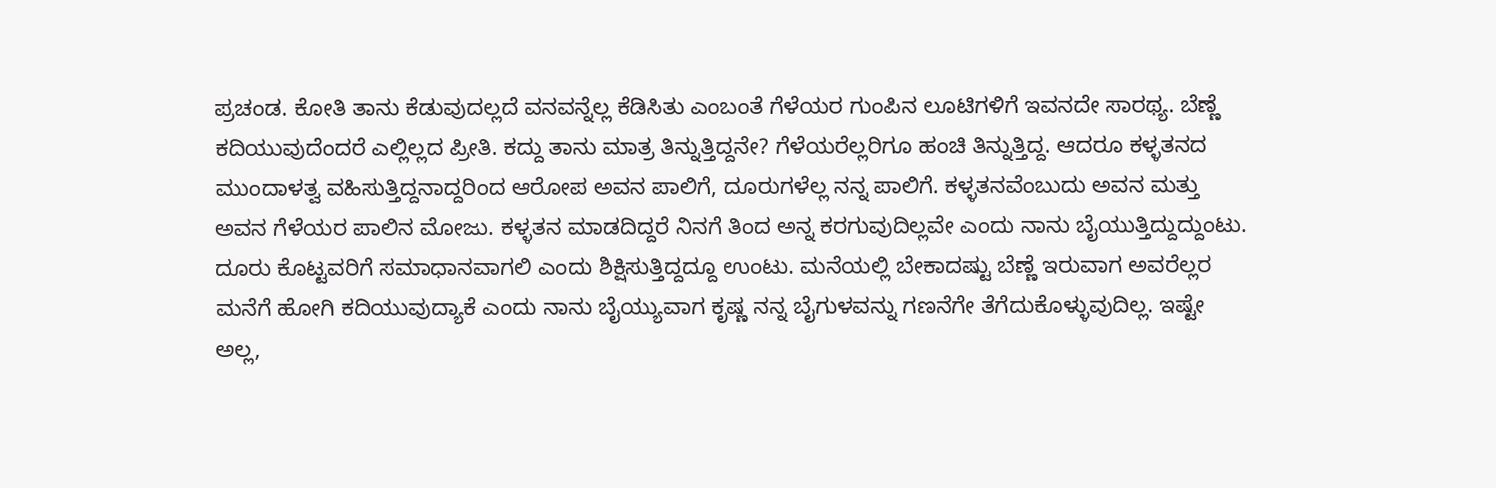ಪ್ರಚಂಡ. ಕೋತಿ ತಾನು ಕೆಡುವುದಲ್ಲದೆ ವನವನ್ನೆಲ್ಲ ಕೆಡಿಸಿತು ಎಂಬಂತೆ ಗೆಳೆಯರ ಗುಂಪಿನ ಲೂಟಿಗಳಿಗೆ ಇವನದೇ ಸಾರಥ್ಯ. ಬೆಣ್ಣೆ ಕದಿಯುವುದೆಂದರೆ ಎಲ್ಲಿಲ್ಲದ ಪ್ರೀತಿ. ಕದ್ದು ತಾನು ಮಾತ್ರ ತಿನ್ನುತ್ತಿದ್ದನೇ? ಗೆಳೆಯರೆಲ್ಲರಿಗೂ ಹಂಚಿ ತಿನ್ನುತ್ತಿದ್ದ. ಆದರೂ ಕಳ್ಳತನದ ಮುಂದಾಳತ್ವ ವಹಿಸುತ್ತಿದ್ದನಾದ್ದರಿಂದ ಆರೋಪ ಅವನ ಪಾಲಿಗೆ, ದೂರುಗಳೆಲ್ಲ ನನ್ನ ಪಾಲಿಗೆ. ಕಳ್ಳತನವೆಂಬುದು ಅವನ ಮತ್ತು ಅವನ ಗೆಳೆಯರ ಪಾಲಿನ ಮೋಜು. ಕಳ್ಳತನ ಮಾಡದಿದ್ದರೆ ನಿನಗೆ ತಿಂದ ಅನ್ನ ಕರಗುವುದಿಲ್ಲವೇ ಎಂದು ನಾನು ಬೈಯುತ್ತಿದ್ದುದ್ದುಂಟು. ದೂರು ಕೊಟ್ಟವರಿಗೆ ಸಮಾಧಾನವಾಗಲಿ ಎಂದು ಶಿಕ್ಷಿಸುತ್ತಿದ್ದದ್ದೂ ಉಂಟು. ಮನೆಯಲ್ಲಿ ಬೇಕಾದಷ್ಟು ಬೆಣ್ಣೆ ಇರುವಾಗ ಅವರೆಲ್ಲರ ಮನೆಗೆ ಹೋಗಿ ಕದಿಯುವುದ್ಯಾಕೆ ಎಂದು ನಾನು ಬೈಯ್ಯುವಾಗ ಕೃಷ್ಣ ನನ್ನ ಬೈಗುಳವನ್ನು ಗಣನೆಗೇ ತೆಗೆದುಕೊಳ್ಳುವುದಿಲ್ಲ. ಇಷ್ಟೇ ಅಲ್ಲ,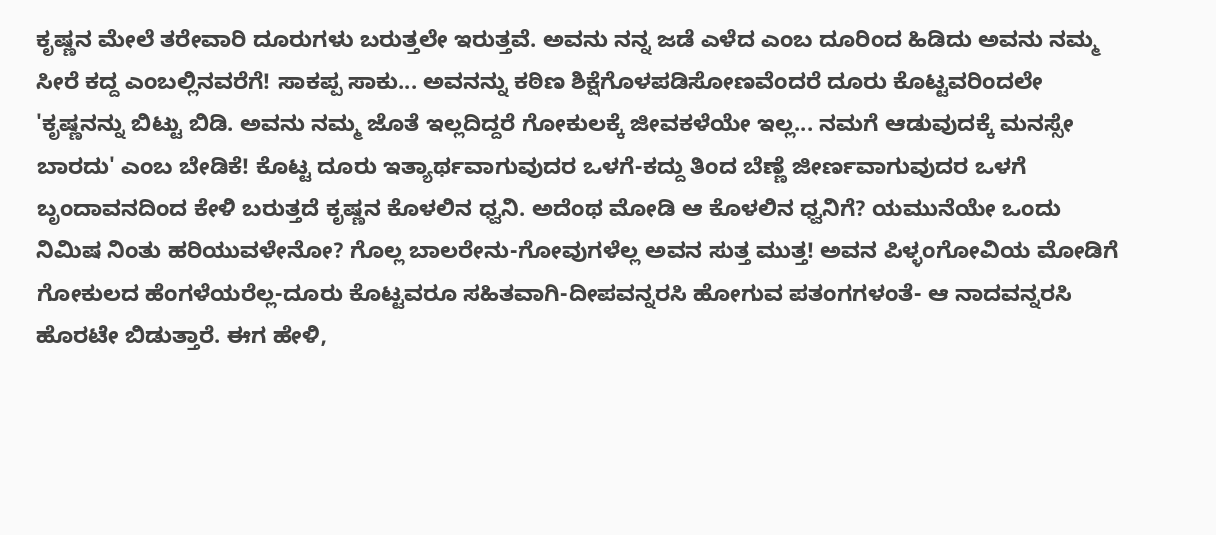ಕೃಷ್ಣನ ಮೇಲೆ ತರೇವಾರಿ ದೂರುಗಳು ಬರುತ್ತಲೇ ಇರುತ್ತವೆ. ಅವನು ನನ್ನ ಜಡೆ ಎಳೆದ ಎಂಬ ದೂರಿಂದ ಹಿಡಿದು ಅವನು ನಮ್ಮ ಸೀರೆ ಕದ್ದ ಎಂಬಲ್ಲಿನವರೆಗೆ! ಸಾಕಪ್ಪ ಸಾಕು... ಅವನನ್ನು ಕಠಿಣ ಶಿಕ್ಷೆಗೊಳಪಡಿಸೋಣವೆಂದರೆ ದೂರು ಕೊಟ್ಟವರಿಂದಲೇ 'ಕೃಷ್ಣನನ್ನು ಬಿಟ್ಟು ಬಿಡಿ. ಅವನು ನಮ್ಮ ಜೊತೆ ಇಲ್ಲದಿದ್ದರೆ ಗೋಕುಲಕ್ಕೆ ಜೀವಕಳೆಯೇ ಇಲ್ಲ... ನಮಗೆ ಆಡುವುದಕ್ಕೆ ಮನಸ್ಸೇ ಬಾರದು' ಎಂಬ ಬೇಡಿಕೆ! ಕೊಟ್ಟ ದೂರು ಇತ್ಯಾರ್ಥವಾಗುವುದರ ಒಳಗೆ-ಕದ್ದು ತಿಂದ ಬೆಣ್ಣೆ ಜೀರ್ಣವಾಗುವುದರ ಒಳಗೆ ಬೃಂದಾವನದಿಂದ ಕೇಳಿ ಬರುತ್ತದೆ ಕೃಷ್ಣನ ಕೊಳಲಿನ ಧ್ವನಿ. ಅದೆಂಥ ಮೋಡಿ ಆ ಕೊಳಲಿನ ಧ್ವನಿಗೆ? ಯಮುನೆಯೇ ಒಂದು ನಿಮಿಷ ನಿಂತು ಹರಿಯುವಳೇನೋ? ಗೊಲ್ಲ ಬಾಲರೇನು-ಗೋವುಗಳೆಲ್ಲ ಅವನ ಸುತ್ತ ಮುತ್ತ! ಅವನ ಪಿಳ್ಳಂಗೋವಿಯ ಮೋಡಿಗೆ ಗೋಕುಲದ ಹೆಂಗಳೆಯರೆಲ್ಲ-ದೂರು ಕೊಟ್ಟವರೂ ಸಹಿತವಾಗಿ-ದೀಪವನ್ನರಸಿ ಹೋಗುವ ಪತಂಗಗಳಂತೆ- ಆ ನಾದವನ್ನರಸಿ ಹೊರಟೇ ಬಿಡುತ್ತಾರೆ. ಈಗ ಹೇಳಿ,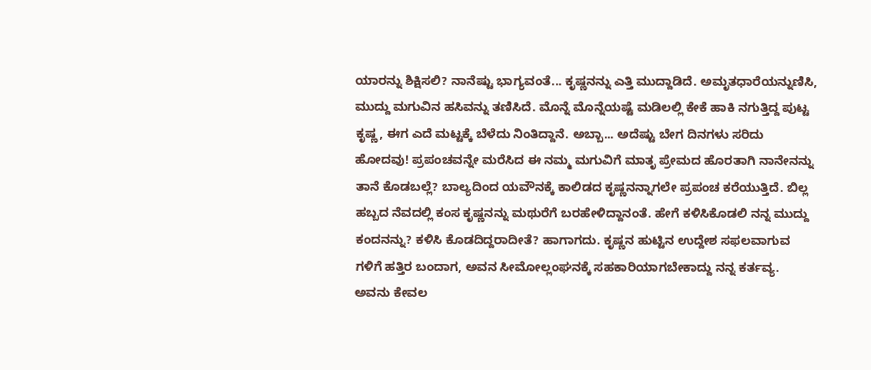ಯಾರನ್ನು ಶಿಕ್ಷಿಸಲಿ? ನಾನೆಷ್ಟು ಭಾಗ್ಯವಂತೆ... ಕೃಷ್ಣನನ್ನು ಎತ್ತಿ ಮುದ್ದಾಡಿದೆ. ಅಮೃತಧಾರೆಯನ್ನುಣಿಸಿ, ಮುದ್ದು ಮಗುವಿನ ಹಸಿವನ್ನು ತಣಿಸಿದೆ. ಮೊನ್ನೆ ಮೊನ್ನೆಯಷ್ಟೆ ಮಡಿಲಲ್ಲಿ ಕೇಕೆ ಹಾಕಿ ನಗುತ್ತಿದ್ದ ಪುಟ್ಟ ಕೃಷ್ಣ, ಈಗ ಎದೆ ಮಟ್ಟಕ್ಕೆ ಬೆಳೆದು ನಿಂತಿದ್ದಾನೆ. ಅಬ್ಬಾ... ಅದೆಷ್ಟು ಬೇಗ ದಿನಗಳು ಸರಿದು ಹೋದವು! ಪ್ರಪಂಚವನ್ನೇ ಮರೆಸಿದ ಈ ನಮ್ಮ ಮಗುವಿಗೆ ಮಾತೃ ಪ್ರೇಮದ ಹೊರತಾಗಿ ನಾನೇನನ್ನು ತಾನೆ ಕೊಡಬಲ್ಲೆ? ಬಾಲ್ಯದಿಂದ ಯವೌನಕ್ಕೆ ಕಾಲಿಡದ ಕೃಷ್ಣನನ್ನಾಗಲೇ ಪ್ರಪಂಚ ಕರೆಯುತ್ತಿದೆ. ಬಿಲ್ಲ ಹಬ್ಬದ ನೆವದಲ್ಲಿ ಕಂಸ ಕೃಷ್ಣನನ್ನು ಮಥುರೆಗೆ ಬರಹೇಳಿದ್ದಾನಂತೆ. ಹೇಗೆ ಕಳಿಸಿಕೊಡಲಿ ನನ್ನ ಮುದ್ದು ಕಂದನನ್ನು? ಕಳಿಸಿ ಕೊಡದಿದ್ದರಾದೀತೆ? ಹಾಗಾಗದು. ಕೃಷ್ಣನ ಹುಟ್ಟಿನ ಉದ್ದೇಶ ಸಫಲವಾಗುವ ಗಳಿಗೆ ಹತ್ತಿರ ಬಂದಾಗ, ಅವನ ಸೀಮೋಲ್ಲಂಘನಕ್ಕೆ ಸಹಕಾರಿಯಾಗಬೇಕಾದ್ದು ನನ್ನ ಕರ್ತವ್ಯ. ಅವನು ಕೇವಲ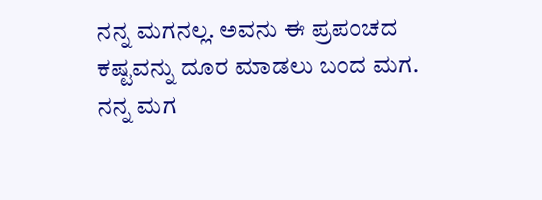ನನ್ನ ಮಗನಲ್ಲ. ಅವನು ಈ ಪ್ರಪಂಚದ ಕಷ್ಟವನ್ನು ದೂರ ಮಾಡಲು ಬಂದ ಮಗ. ನನ್ನ ಮಗ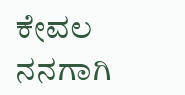ಕೇವಲ ನನಗಾಗಿ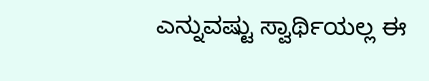ಎನ್ನುವಷ್ಟು ಸ್ವಾರ್ಥಿಯಲ್ಲ ಈ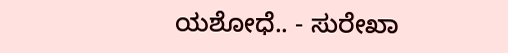ಯಶೋಧೆ.. - ಸುರೇಖಾ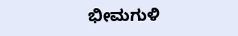ಭೀಮಗುಳಿ